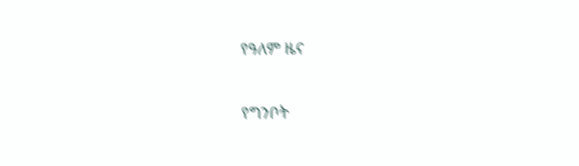የዓለም ዜና

የግንቦት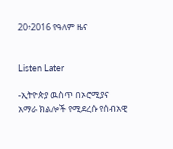20፥2016 የዓለም ዜና


Listen Later

-ኢትዮጵያ ዉስጥ በኦሮሚያና አማራ ክልሎች የሚደረሱ የሰብአዊ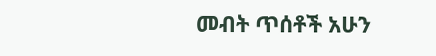መብት ጥሰቶች አሁን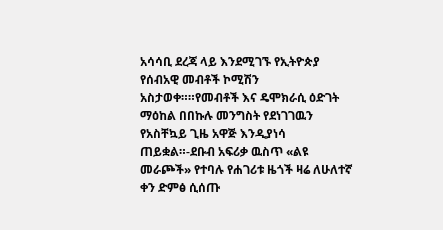አሳሳቢ ደረጃ ላይ እንደሚገኙ የኢትዮጵያ የሰብአዊ መብቶች ኮሚሽን አስታወቀ።።የመብቶች እና ዴሞክራሲ ዕድገት ማዕከል በበኩሉ መንግስት የደነገገዉን የአስቸኳይ ጊዜ አዋጅ እንዲያነሳ ጠይቋል።-ደቡብ አፍሪቃ ዉስጥ «ልዩ መራጮች» የተባሉ የሐገሪቱ ዜጎች ዛሬ ለሁለተኛ ቀን ድምፅ ሲሰጡ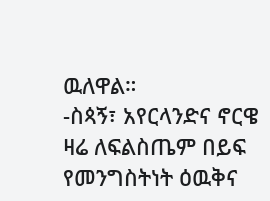ዉለዋል።
-ስጳኝ፣ አየርላንድና ኖርዌ ዛሬ ለፍልስጤም በይፍ የመንግስትነት ዕዉቅና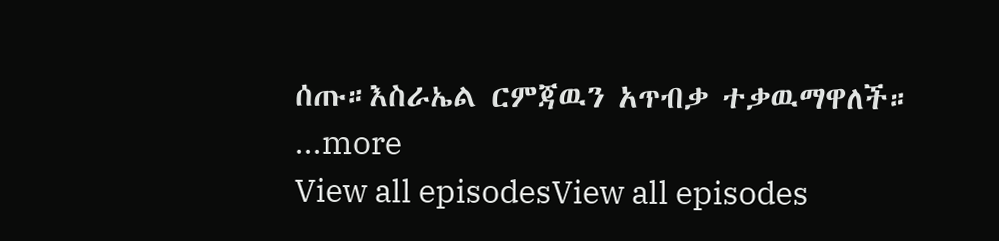ሰጡ።እስራኤል ርምጃዉን አጥብቃ ተቃዉማዋለች።
...more
View all episodesView all episodes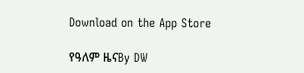Download on the App Store

የዓለም ዜናBy DW